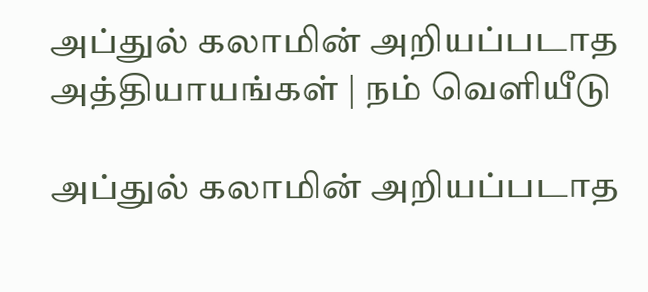அப்துல் கலாமின் அறியப்படாத அத்தியாயங்கள் | நம் வெளியீடு

அப்துல் கலாமின் அறியப்படாத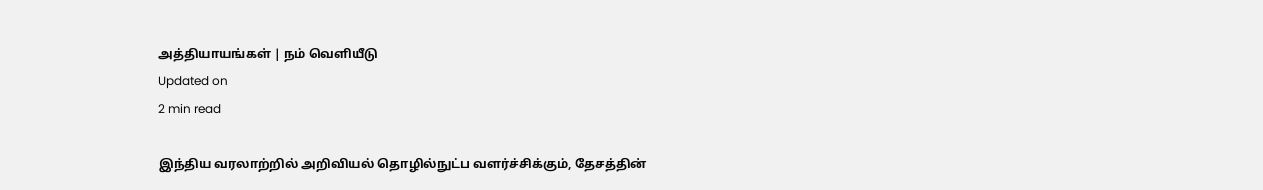அத்தியாயங்கள் | நம் வெளியீடு
Updated on
2 min read

இந்திய வரலாற்றில் அறிவியல் தொழில்நுட்ப வளர்ச்சிக்கும், தேசத்தின்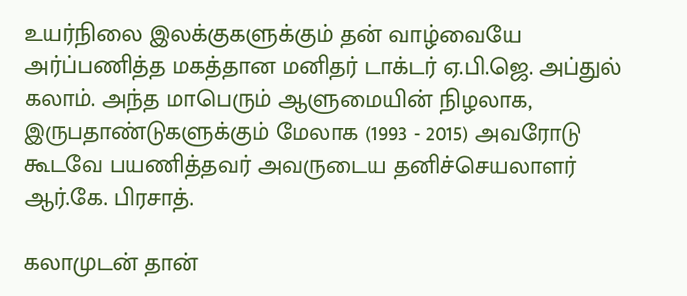உயர்நிலை இலக்குகளுக்கும் தன் வாழ்வையே அர்ப்பணித்த மகத்தான மனிதர் டாக்டர் ஏ.பி.ஜெ. அப்துல் கலாம். அந்த மாபெரும் ஆளுமையின் நிழலாக, இருபதாண்டுகளுக்கும் மேலாக (1993 - 2015) அவரோடு கூடவே பயணித்தவர் அவருடைய தனிச்செயலாளர் ஆர்.கே. பிரசாத்.

கலாமுடன் தான்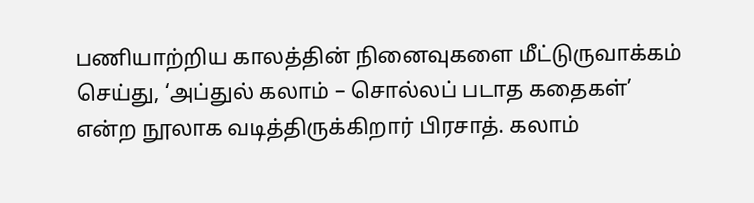பணியாற்றிய காலத்தின் நினைவுகளை மீட்டுருவாக்கம் செய்து, ‘அப்துல் கலாம் – சொல்லப் படாத கதைகள்’ என்ற நூலாக வடித்திருக்கிறார் பிரசாத். கலாம்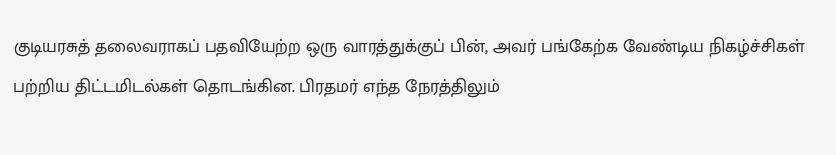குடியரசுத் தலைவராகப் பதவியேற்ற ஒரு வாரத்துக்குப் பின், அவர் பங்கேற்க வேண்டிய நிகழ்ச்சிகள் பற்றிய திட்டமிடல்கள் தொடங்கின. பிரதமர் எந்த நேரத்திலும்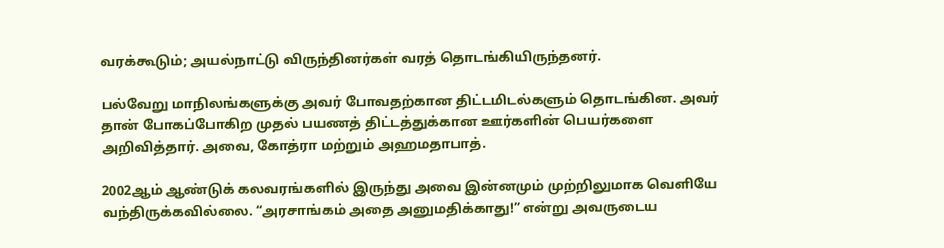வரக்கூடும்; அயல்நாட்டு விருந்தினர்கள் வரத் தொடங்கியிருந்தனர்.

பல்வேறு மாநிலங்களுக்கு அவர் போவதற்கான திட்டமிடல்களும் தொடங்கின. அவர் தான் போகப்போகிற முதல் பயணத் திட்டத்துக்கான ஊர்களின் பெயர்களை அறிவித்தார். அவை, கோத்ரா மற்றும் அஹமதாபாத்.

2002ஆம் ஆண்டுக் கலவரங்களில் இருந்து அவை இன்னமும் முற்றிலுமாக வெளியே வந்திருக்கவில்லை. “அரசாங்கம் அதை அனுமதிக்காது!” என்று அவருடைய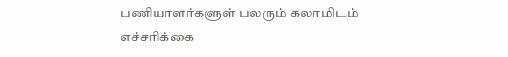பணியாளர்களுள் பலரும் கலாமிடம் எச்சரிக்கை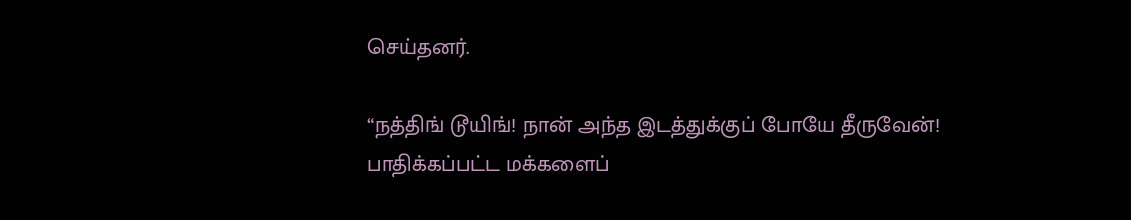செய்தனர்.

“நத்திங் டூயிங்! நான் அந்த இடத்துக்குப் போயே தீருவேன்! பாதிக்கப்பட்ட மக்களைப்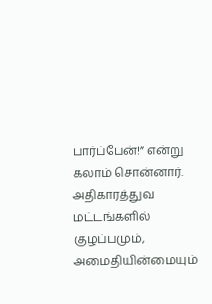பார்ப்பேன்!” என்று கலாம் சொன்னார். அதிகாரத்துவ மட்டங்களில் குழப்பமும், அமைதியின்மையும்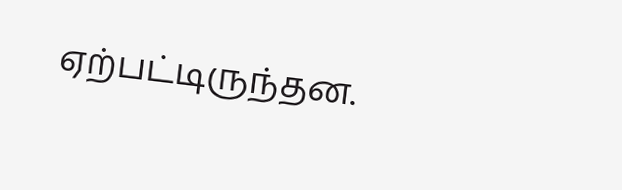ஏற்பட்டிருந்தன.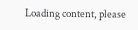Loading content, please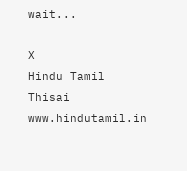wait...

X
Hindu Tamil Thisai
www.hindutamil.in